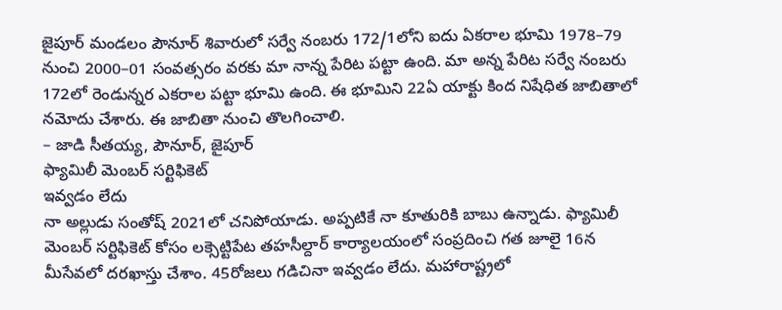జైపూర్ మండలం పౌనూర్ శివారులో సర్వే నంబరు 172/1లోని ఐదు ఏకరాల భూమి 1978–79 నుంచి 2000–01 సంవత్సరం వరకు మా నాన్న పేరిట పట్టా ఉంది. మా అన్న పేరిట సర్వే నంబరు 172లో రెండున్నర ఎకరాల పట్టా భూమి ఉంది. ఈ భూమిని 22ఏ యాక్టు కింద నిషేధిత జాబితాలో నమోదు చేశారు. ఈ జాబితా నుంచి తొలగించాలి.
– జాడి సీతయ్య, పౌనూర్, జైపూర్
ఫ్యామిలీ మెంబర్ సర్టిఫికెట్
ఇవ్వడం లేదు
నా అల్లుడు సంతోష్ 2021లో చనిపోయాడు. అప్పటికే నా కూతురికి బాబు ఉన్నాడు. ఫ్యామిలీ మెంబర్ సర్టిఫికెట్ కోసం లక్సెట్టిపేట తహసీల్దార్ కార్యాలయంలో సంప్రదించి గత జూలై 16న మీసేవలో దరఖాస్తు చేశాం. 45రోజలు గడిచినా ఇవ్వడం లేదు. మహారాష్ట్రలో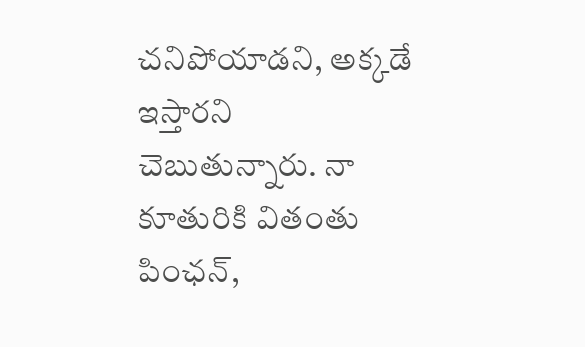చనిపోయాడని, అక్కడే ఇస్తారని చెబుతున్నారు. నా కూతురికి వితంతు పింఛన్,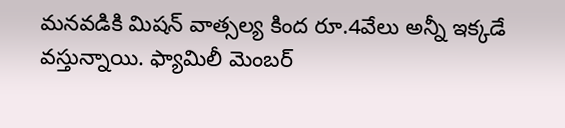మనవడికి మిషన్ వాత్సల్య కింద రూ.4వేలు అన్నీ ఇక్కడే వస్తున్నాయి. ఫ్యామిలీ మెంబర్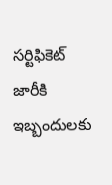సర్టిఫికెట్ జారీకి ఇబ్బందులకు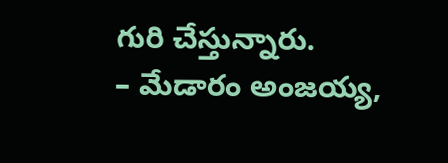గురి చేస్తున్నారు.
– మేడారం అంజయ్య,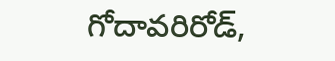గోదావరిరోడ్,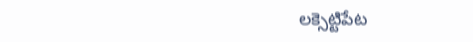లక్సెట్టిపేట